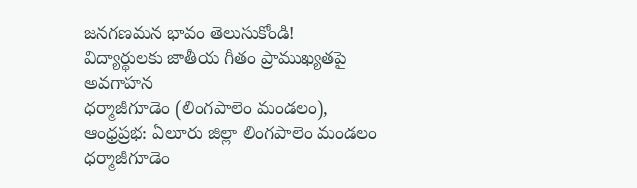జనగణమన భావం తెలుసుకోండి!
విద్యార్థులకు జాతీయ గీతం ప్రాముఖ్యతపై అవగాహన
ధర్మాజీగూడెం (లింగపాలెం మండలం), ఆంధ్రప్రభ: ఏలూరు జిల్లా లింగపాలెం మండలం ధర్మాజీగూడెం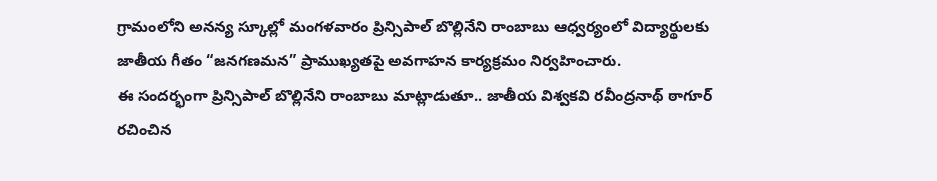గ్రామంలోని అనన్య స్కూల్లో మంగళవారం ప్రిన్సిపాల్ బొల్లినేని రాంబాబు ఆధ్వర్యంలో విద్యార్థులకు జాతీయ గీతం “జనగణమన” ప్రాముఖ్యతపై అవగాహన కార్యక్రమం నిర్వహించారు.
ఈ సందర్భంగా ప్రిన్సిపాల్ బొల్లినేని రాంబాబు మాట్లాడుతూ.. జాతీయ విశ్వకవి రవీంద్రనాథ్ ఠాగూర్ రచించిన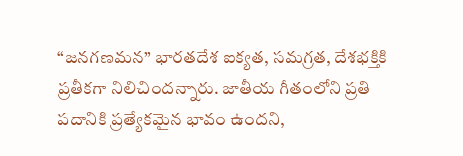“జనగణమన” భారతదేశ ఐక్యత, సమగ్రత, దేశభక్తికి ప్రతీకగా నిలిచిందన్నారు. జాతీయ గీతంలోని ప్రతి పదానికి ప్రత్యేకమైన భావం ఉందని,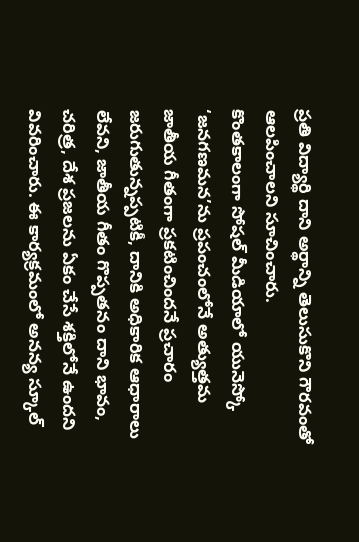ప్రతి విద్యార్థి దాని అర్థాన్ని తెలుసుకొని గౌరవంతో ఆలపించాలని సూచించారు.
కొంతకాలంగా సోషల్ మీడియాలో యునెస్కో ‘జనగణమన’ను ప్రపంచంలోనే అత్యుత్తమ జాతీయ గీతంగా ప్రకటించిందనే ప్రచారం జరుగుతున్నప్పటికీ, దానికి అధికారిక ఆధారాలు లేవని, జాతీయ గీతం గొప్పతనం దాని భావం, చరిత్ర, దేశ ప్రజలను ఏకం చేసే శక్తిలోనే ఉందని వివరించారు. ఈ కార్యక్రమంలో అనన్య స్కూల్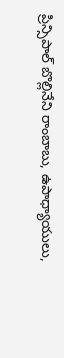ప్రిన్సిపాల్ బొల్లినేని రాంబాబు, ఉపాధ్యాయులు,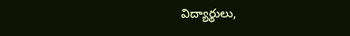విద్యార్థులు,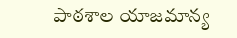పాఠశాల యాజమాన్య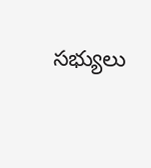సభ్యులు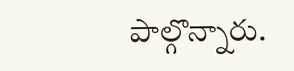పాల్గొన్నారు.